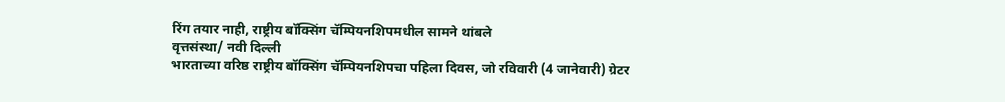रिंग तयार नाही, राष्ट्रीय बॉक्सिंग चॅम्पियनशिपमधील सामने थांबले
वृत्तसंस्था/ नवी दिल्ली
भारताच्या वरिष्ठ राष्ट्रीय बॉक्सिंग चॅम्पियनशिपचा पहिला दिवस, जो रविवारी (4 जानेवारी) ग्रेटर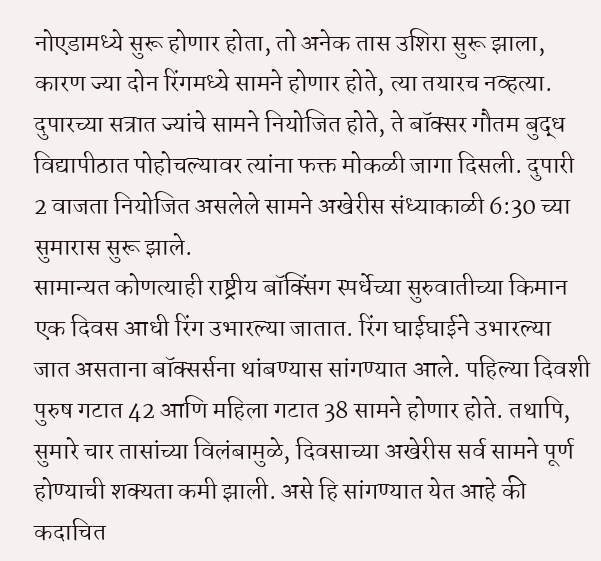नोएडामध्ये सुरू होणार होता, तो अनेक तास उशिरा सुरू झाला, कारण ज्या दोन रिंगमध्ये सामने होणार होते, त्या तयारच नव्हत्या. दुपारच्या सत्रात ज्यांचे सामने नियोजित होते, ते बॉक्सर गौतम बुद्ध विद्यापीठात पोहोचल्यावर त्यांना फक्त मोकळी जागा दिसली. दुपारी 2 वाजता नियोजित असलेले सामने अखेरीस संध्याकाळी 6:30 च्या सुमारास सुरू झाले.
सामान्यत कोणत्याही राष्ट्रीय बॉक्सिंग स्पर्धेच्या सुरुवातीच्या किमान एक दिवस आधी रिंग उभारल्या जातात. रिंग घाईघाईने उभारल्या जात असताना बॉक्सर्सना थांबण्यास सांगण्यात आले. पहिल्या दिवशी पुरुष गटात 42 आणि महिला गटात 38 सामने होणार होते. तथापि, सुमारे चार तासांच्या विलंबामुळे, दिवसाच्या अखेरीस सर्व सामने पूर्ण होण्याची शक्यता कमी झाली. असे हि सांगण्यात येत आहे की कदाचित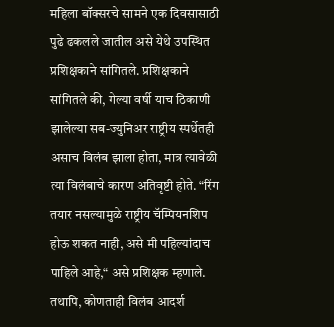महिला बॉक्सरचे सामने एक दिवसासाठी पुढे ढकलले जातील असे येथे उपस्थित प्रशिक्षकाने सांगितले. प्रशिक्षकाने सांगितले की, गेल्या वर्षी याच ठिकाणी झालेल्या सब-ज्युनिअर राष्ट्रीय स्पर्धेतही असाच विलंब झाला होता, मात्र त्यावेळी त्या विलंबाचे कारण अतिवृष्टी होते. “रिंग तयार नसल्यामुळे राष्ट्रीय चॅम्पियनशिप होऊ शकत नाही, असे मी पहिल्यांदाच पाहिले आहे,“ असे प्रशिक्षक म्हणाले. तथापि, कोणताही विलंब आदर्श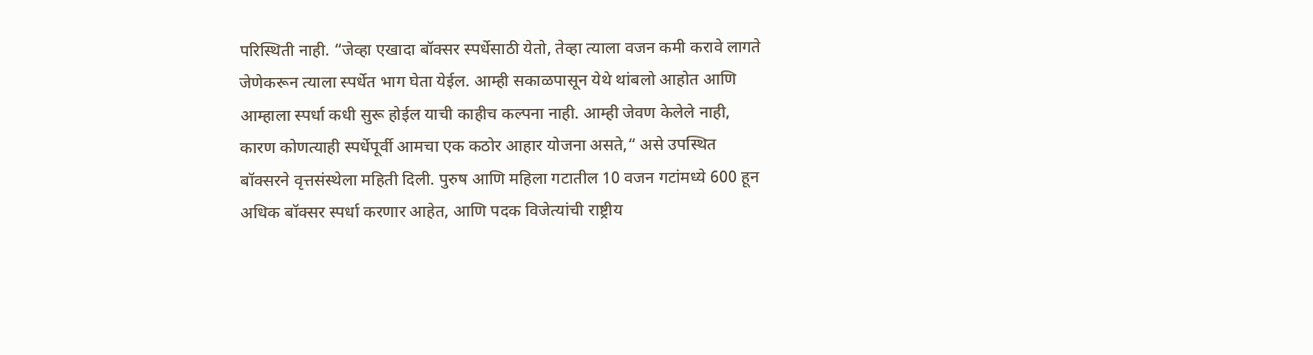परिस्थिती नाही. “जेव्हा एखादा बॉक्सर स्पर्धेसाठी येतो, तेव्हा त्याला वजन कमी करावे लागते जेणेकरून त्याला स्पर्धेत भाग घेता येईल. आम्ही सकाळपासून येथे थांबलो आहोत आणि आम्हाला स्पर्धा कधी सुरू होईल याची काहीच कल्पना नाही. आम्ही जेवण केलेले नाही, कारण कोणत्याही स्पर्धेपूर्वी आमचा एक कठोर आहार योजना असते,“ असे उपस्थित बॉक्सरने वृत्तसंस्थेला महिती दिली. पुरुष आणि महिला गटातील 10 वजन गटांमध्ये 600 हून अधिक बॉक्सर स्पर्धा करणार आहेत, आणि पदक विजेत्यांची राष्ट्रीय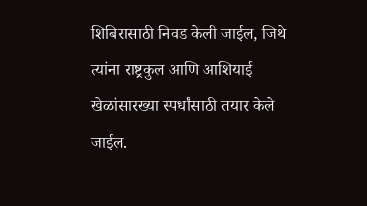शिबिरासाठी निवड केली जाईल, जिथे त्यांना राष्ट्रकुल आणि आशियाई खेळांसारख्या स्पर्धांसाठी तयार केले जाईल.